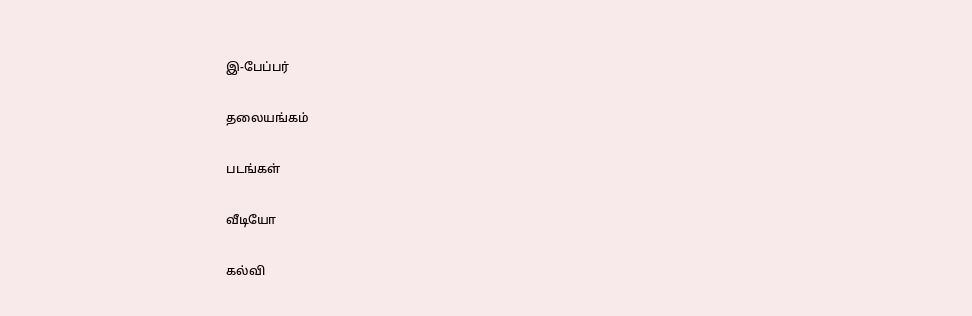இ-பேப்பர்

தலையங்கம்

படங்கள்

வீடியோ

கல்வி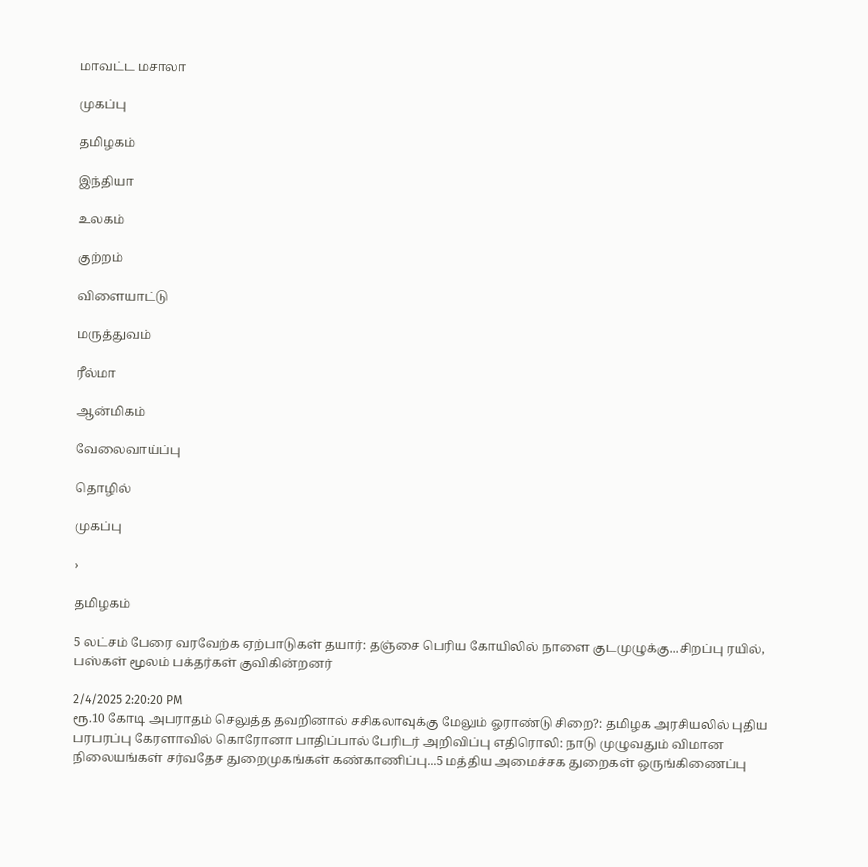மாவட்ட மசாலா

முகப்பு

தமிழகம்

இந்தியா

உலகம்

குற்றம்

விளையாட்டு

மருத்துவம்

ரீல்மா

ஆன்மிகம்

வேலைவாய்ப்பு

தொழில்

முகப்பு

›

தமிழகம்

5 லட்சம் பேரை வரவேற்க ஏற்பாடுகள் தயார்: தஞ்சை பெரிய கோயிலில் நாளை குடமுழுக்கு...சிறப்பு ரயில், பஸ்கள் மூலம் பக்தர்கள் குவிகின்றனர்

2/4/2025 2:20:20 PM
ரூ.10 கோடி அபராதம் செலுத்த தவறினால் சசிகலாவுக்கு மேலும் ஓராண்டு சிறை?: தமிழக அரசியலில் புதிய பரபரப்பு கேரளாவில் கொரோனா பாதிப்பால் பேரிடர் அறிவிப்பு எதிரொலி: நாடு முழுவதும் விமான நிலையங்கள் சர்வதேச துறைமுகங்கள் கண்காணிப்பு...5 மத்திய அமைச்சக துறைகள் ஒருங்கிணைப்பு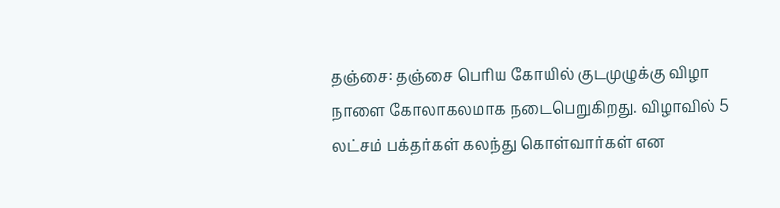தஞ்சை: தஞ்சை பெரிய கோயில் குடமுழுக்கு விழா நாளை கோலாகலமாக நடைபெறுகிறது. விழாவில் 5 லட்சம் பக்தர்கள் கலந்து கொள்வார்கள் என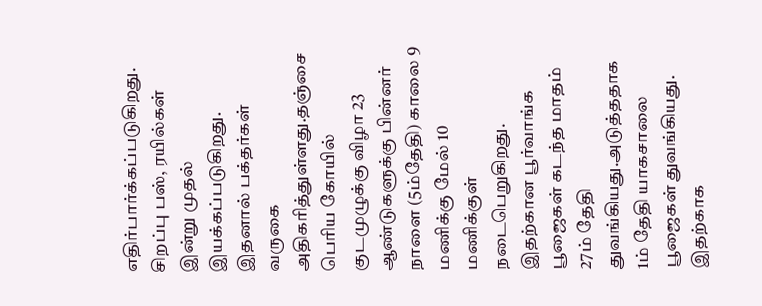எதிர்பார்க்கப்படுகிறது. சிறப்பு பஸ், ரயில்கள் இன்று முதல் இயக்கப்படுகிறது. இதனால் பக்தர்கள் வருகை அதிகரித்துள்ளது.தஞ்சை பெரிய கோயில் குடமுழுக்கு விழா 23 ஆண்டுகளுக்கு பின்னர் நாளை (5ம்தேதி) காலை 9 மணிக்கு மேல் 10 மணிக்குள் நடைபெறுகிறது. இதற்கான பூர்வாங்க பூஜைகள் கடந்த மாதம் 27ம் தேதி துவங்கியது.அடுத்ததாக 1ம் தேதி யாகசாலை பூஜைகள் துவங்கியது. இதற்காக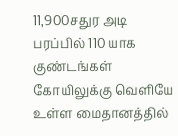11,900சதுர அடி பரப்பில் 110 யாக குண்டங்கள் கோயிலுக்கு வெளியே உள்ள மைதானத்தில்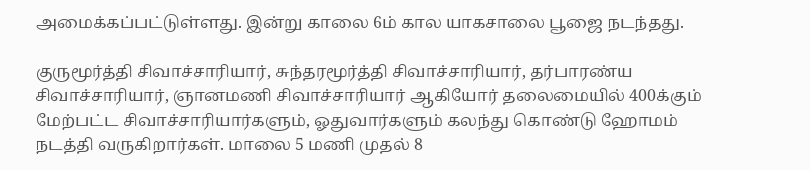அமைக்கப்பட்டுள்ளது. இன்று காலை 6ம் கால யாகசாலை பூஜை நடந்தது.

குருமூர்த்தி சிவாச்சாரியார், சுந்தரமூர்த்தி சிவாச்சாரியார், தர்பாரண்ய சிவாச்சாரியார், ஞானமணி சிவாச்சாரியார் ஆகியோர் தலைமையில் 400க்கும் மேற்பட்ட சிவாச்சாரியார்களும், ஓதுவார்களும் கலந்து கொண்டு ஹோமம் நடத்தி வருகிறார்கள். மாலை 5 மணி முதல் 8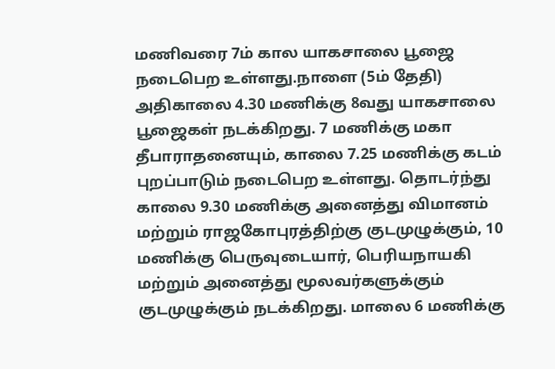மணிவரை 7ம் கால யாகசாலை பூஜை நடைபெற உள்ளது.நாளை (5ம் தேதி) அதிகாலை 4.30 மணிக்கு 8வது யாகசாலை பூஜைகள் நடக்கிறது. 7 மணிக்கு மகா தீபாராதனையும், காலை 7.25 மணிக்கு கடம் புறப்பாடும் நடைபெற உள்ளது. தொடர்ந்து காலை 9.30 மணிக்கு அனைத்து விமானம் மற்றும் ராஜகோபுரத்திற்கு குடமுழுக்கும், 10 மணிக்கு பெருவுடையார், பெரியநாயகி மற்றும் அனைத்து மூலவர்களுக்கும் குடமுழுக்கும் நடக்கிறது. மாலை 6 மணிக்கு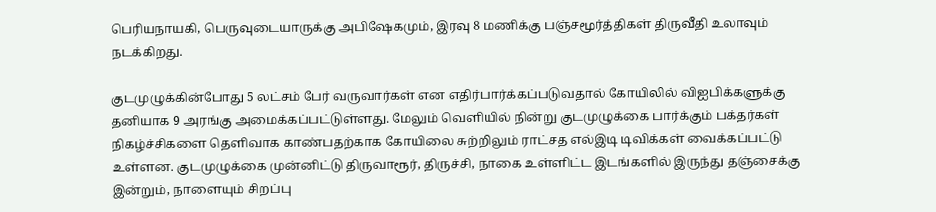பெரியநாயகி, பெருவுடையாருக்கு அபிஷேகமும், இரவு 8 மணிக்கு பஞ்சமூர்த்திகள் திருவீதி உலாவும் நடக்கிறது.

குடமுழுக்கின்போது 5 லட்சம் பேர் வருவார்கள் என எதிர்பார்க்கப்படுவதால் கோயிலில் விஐபிக்களுக்கு தனியாக 9 அரங்கு அமைக்கப்பட்டுள்ளது. மேலும் வெளியில் நின்று குடமுழுக்கை பார்க்கும் பக்தர்கள் நிகழ்ச்சிகளை தெளிவாக காண்பதற்காக கோயிலை சுற்றிலும் ராட்சத எல்இடி டிவிக்கள் வைக்கப்பட்டு உள்ளன. குடமுழுக்கை முன்னிட்டு திருவாரூர், திருச்சி, நாகை உள்ளிட்ட இடங்களில் இருந்து தஞ்சைக்கு இன்றும், நாளையும் சிறப்பு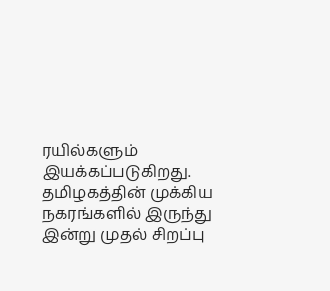ரயில்களும் இயக்கப்படுகிறது. தமிழகத்தின் முக்கிய நகரங்களில் இருந்து இன்று முதல் சிறப்பு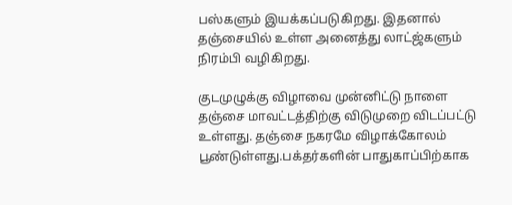பஸ்களும் இயக்கப்படுகிறது. இதனால் தஞ்சையில் உள்ள அனைத்து லாட்ஜ்களும் நிரம்பி வழிகிறது.

குடமுழுக்கு விழாவை முன்னிட்டு நாளை தஞ்சை மாவட்டத்திற்கு விடுமுறை விடப்பட்டு உள்ளது. தஞ்சை நகரமே விழாக்கோலம் பூண்டுள்ளது.பக்தர்களின் பாதுகாப்பிற்காக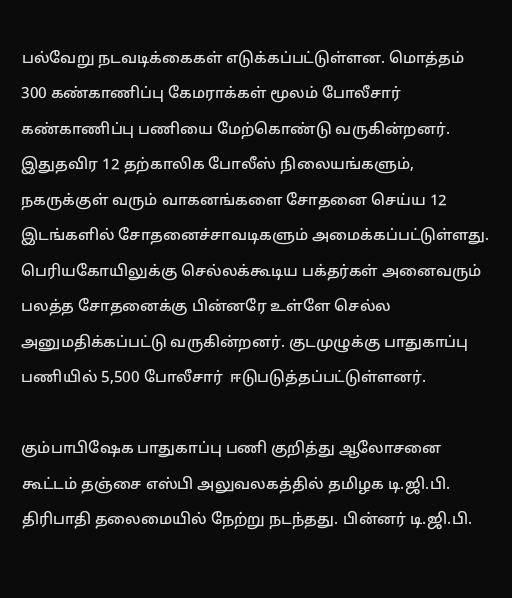பல்வேறு நடவடிக்கைகள் எடுக்கப்பட்டுள்ளன. மொத்தம் 300 கண்காணிப்பு கேமராக்கள் மூலம் போலீசார் கண்காணிப்பு பணியை மேற்கொண்டு வருகின்றனர். இதுதவிர 12 தற்காலிக போலீஸ் நிலையங்களும், நகருக்குள் வரும் வாகனங்களை சோதனை செய்ய 12 இடங்களில் சோதனைச்சாவடிகளும் அமைக்கப்பட்டுள்ளது. பெரியகோயிலுக்கு செல்லக்கூடிய பக்தர்கள் அனைவரும் பலத்த சோதனைக்கு பின்னரே உள்ளே செல்ல அனுமதிக்கப்பட்டு வருகின்றனர். குடமுழுக்கு பாதுகாப்பு பணியில் 5,500 போலீசார்  ஈடுபடுத்தப்பட்டுள்ளனர்.

கும்பாபிஷேக பாதுகாப்பு பணி குறித்து ஆலோசனை கூட்டம் தஞ்சை எஸ்பி அலுவலகத்தில் தமிழக டி.ஜி.பி. திரிபாதி தலைமையில் நேற்று நடந்தது. பின்னர் டி.ஜி.பி.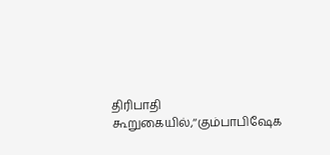திரிபாதி கூறுகையில்,‘‘கும்பாபிஷேக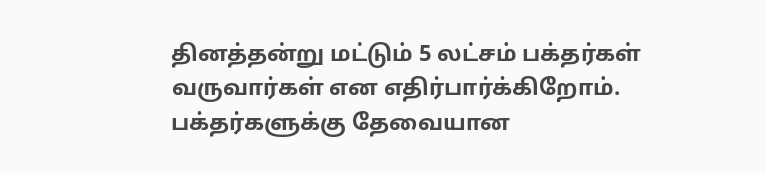தினத்தன்று மட்டும் 5 லட்சம் பக்தர்கள் வருவார்கள் என எதிர்பார்க்கிறோம். பக்தர்களுக்கு தேவையான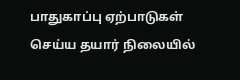பாதுகாப்பு ஏற்பாடுகள் செய்ய தயார் நிலையில்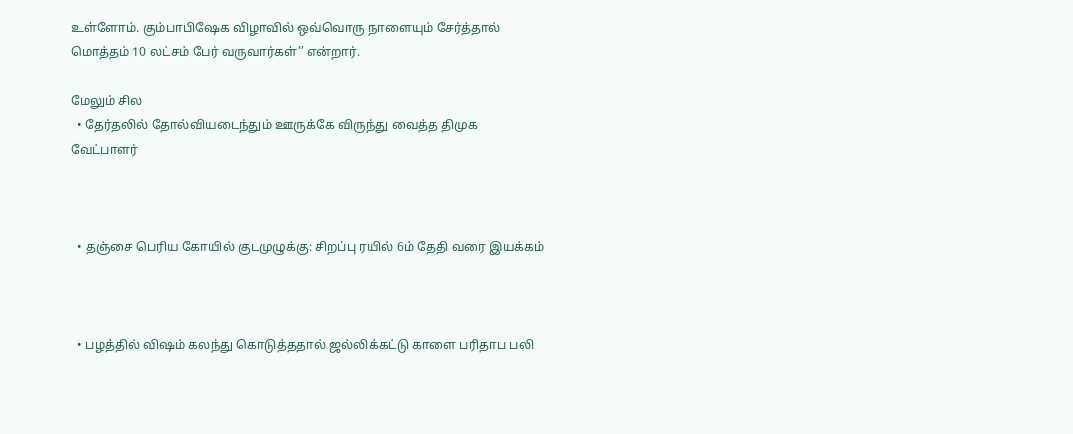உள்ளோம். கும்பாபிஷேக விழாவில் ஒவ்வொரு நாளையும் சேர்த்தால் மொத்தம் 10 லட்சம் பேர் வருவார்கள்’’ என்றார்.

மேலும் சில
  • தேர்தலில் தோல்வியடைந்தும் ஊருக்கே விருந்து வைத்த திமுக வேட்பாளர்



  • தஞ்சை பெரிய கோயில் குடமுழுக்கு: சிறப்பு ரயில் 6ம் தேதி வரை இயக்கம்



  • பழத்தில் விஷம் கலந்து கொடுத்ததால் ஜல்லிக்கட்டு காளை பரிதாப பலி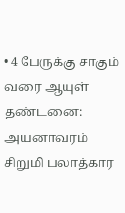• 4 பேருக்கு சாகும் வரை ஆயுள் தண்டனை: அயனாவரம் சிறுமி பலாத்கார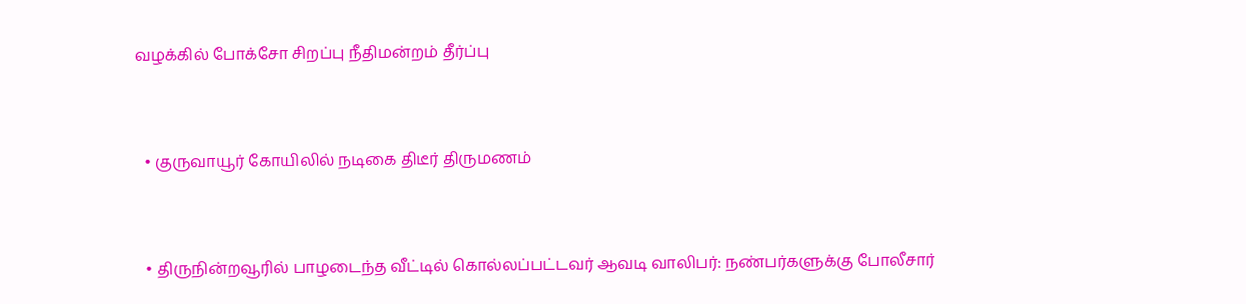வழக்கில் போக்சோ சிறப்பு நீதிமன்றம் தீர்ப்பு



  • குருவாயூர் கோயிலில் நடிகை திடீர் திருமணம்



  • திருநின்றவூரில் பாழடைந்த வீட்டில் கொல்லப்பட்டவர் ஆவடி வாலிபர்: நண்பர்களுக்கு போலீசார்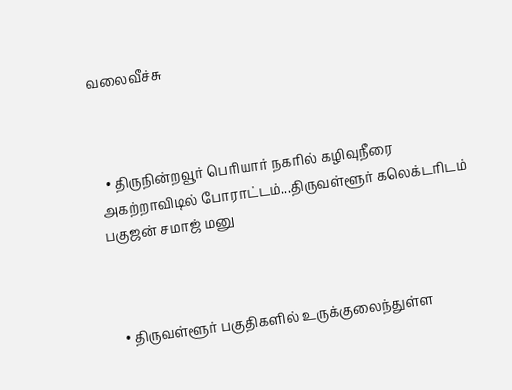வலைவீச்சு



  • திருநின்றவூர் பெரியார் நகரில் கழிவுநீரை அகற்றாவிடில் போராட்டம்...திருவள்ளூர் கலெக்டரிடம் பகுஜன் சமாஜ் மனு



  • திருவள்ளூர் பகுதிகளில் உருக்குலைந்துள்ள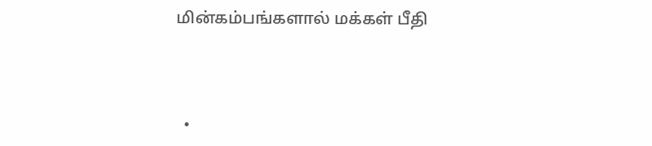மின்கம்பங்களால் மக்கள் பீதி



  •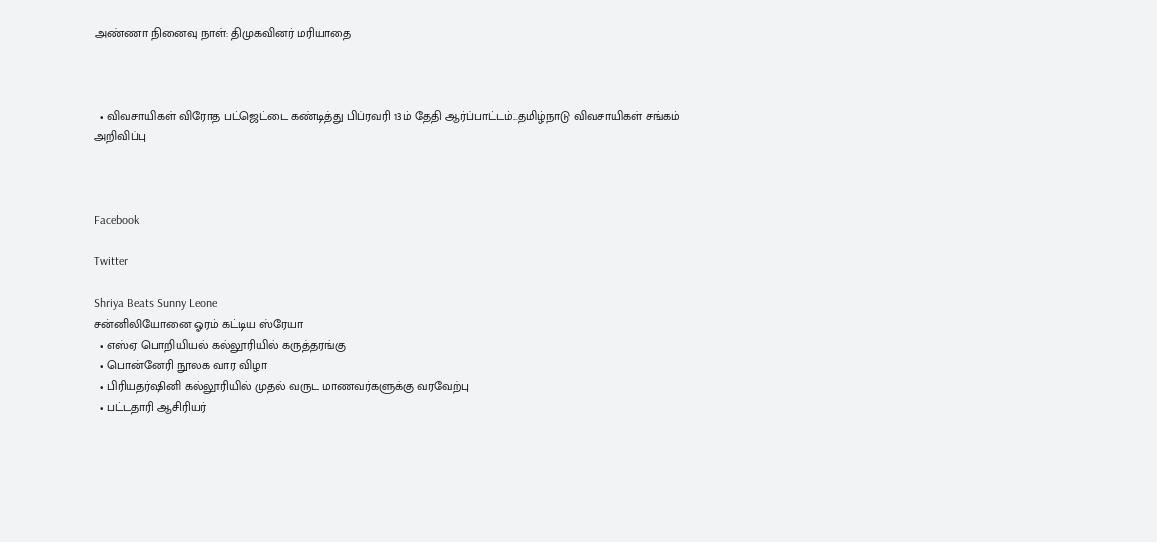அண்ணா நினைவு நாள்: திமுகவினர் மரியாதை



  • விவசாயிகள் விரோத பட்ஜெட்டை கண்டித்து பிப்ரவரி 13ம் தேதி ஆர்ப்பாட்டம்...தமிழ்நாடு விவசாயிகள் சங்கம் அறிவிப்பு



Facebook

Twitter

Shriya Beats Sunny Leone
சன்னிலியோனை ஓரம் கட்டிய ஸ்ரேயா
  • எஸ்ஏ பொறியியல் கல்லூரியில் கருத்தரங்கு
  • பொன்னேரி நூலக வார விழா
  • பிரியதர்ஷினி கல்லூரியில் முதல் வருட மாணவர்களுக்கு வரவேற்பு
  • பட்டதாரி ஆசிரியர்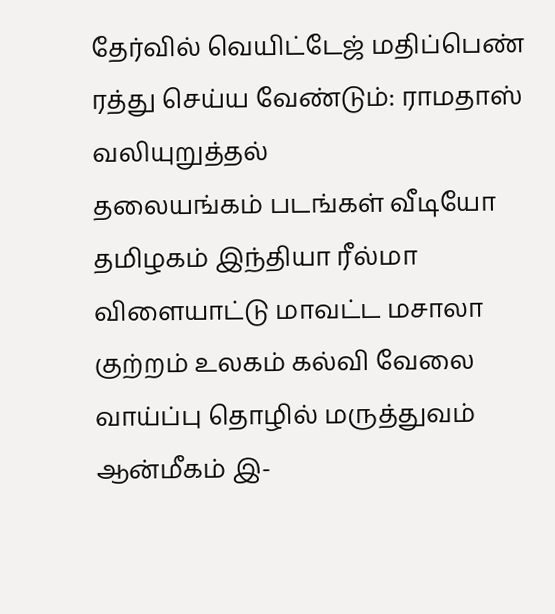தேர்வில் வெயிட்டேஜ் மதிப்பெண் ரத்து செய்ய வேண்டும்: ராமதாஸ் வலியுறுத்தல்
தலையங்கம் படங்கள் வீடியோ தமிழகம் இந்தியா ரீல்மா விளையாட்டு மாவட்ட மசாலா குற்றம் உலகம் கல்வி வேலை வாய்ப்பு தொழில் மருத்துவம் ஆன்மீகம் இ-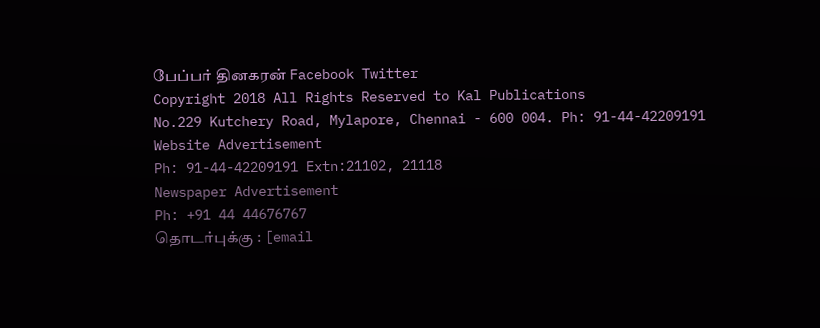பேப்பர் தினகரன் Facebook Twitter
Copyright 2018 All Rights Reserved to Kal Publications
No.229 Kutchery Road, Mylapore, Chennai - 600 004. Ph: 91-44-42209191
Website Advertisement
Ph: 91-44-42209191 Extn:21102, 21118
Newspaper Advertisement
Ph: +91 44 44676767
தொடர்புக்கு : [email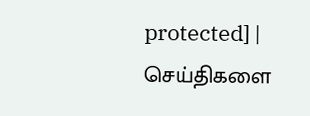protected] | செய்திகளை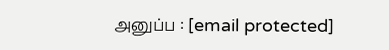அனுப்ப : [email protected]